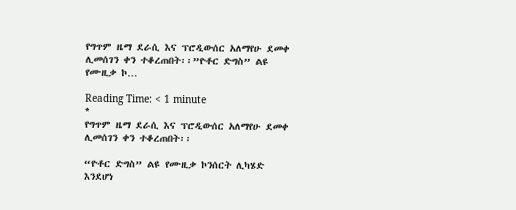የግጥም ዜማ ደራሲ እና ፕሮዲውሰር አለማየሁ ደመቀ ሊመሰገን ቀን ተቆረጠበት፡፡”ዮቶር ድግስ” ልዩ የሙዚቃ ኮ…

Reading Time: < 1 minute
*
የግጥም ዜማ ደራሲ እና ፕሮዲውሰር አለማየሁ ደመቀ ሊመሰገን ቀን ተቆረጠበት፡፡

“ዮቶር ድግስ” ልዩ የሙዚቃ ኮንሰርት ሊካሄድ እንደሆነ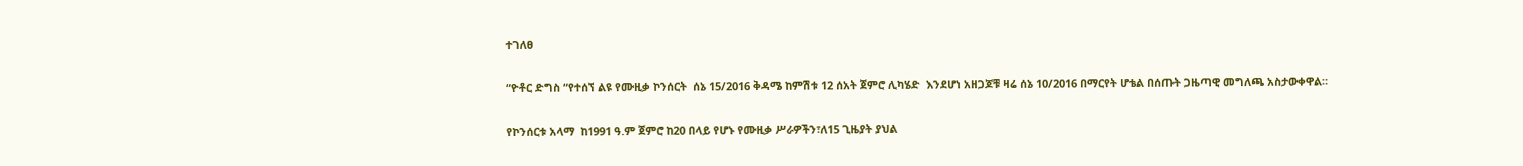ተገለፀ

“ዮቶር ድግስ “የተሰኘ ልዩ የሙዚቃ ኮንሰርት  ሰኔ 15/2016 ቅዳሜ ከምሽቱ 12 ሰአት ጀምሮ ሊካሄድ  እንደሆነ አዘጋጆቹ ዛሬ ሰኔ 10/2016 በማርየት ሆቴል በሰጡት ጋዜጣዊ መግለጫ አስታውቀዋል።

የኮንሰርቱ አላማ  ከ1991 ዓ.ም ጀምሮ ከ20 በላይ የሆኑ የሙዚቃ ሥራዎችን፣ለ15 ጊዜያት ያህል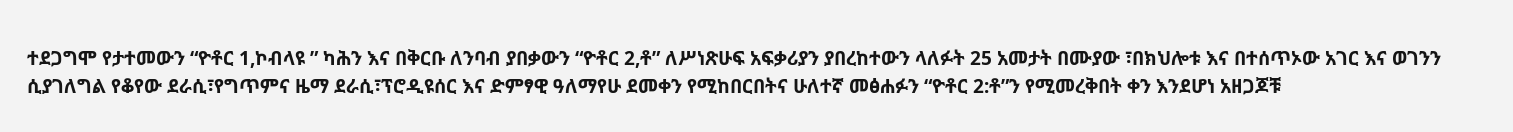ተደጋግሞ የታተመውን “ዮቶር 1,ኮብላዩ ” ካሕን እና በቅርቡ ለንባብ ያበቃውን “ዮቶር 2,ቶ” ለሥነጽሁፍ አፍቃሪያን ያበረከተውን ላለፉት 25 አመታት በሙያው ፣በክህሎቱ እና በተሰጥኦው አገር እና ወገንን ሲያገለግል የቆየው ደራሲ፣የግጥምና ዜማ ደራሲ፣ፕሮዲዩሰር እና ድምፃዊ ዓለማየሁ ደመቀን የሚከበርበትና ሁለተኛ መፅሐፉን “ዮቶር 2:ቶ”ን የሚመረቅበት ቀን እንደሆነ አዘጋጆቹ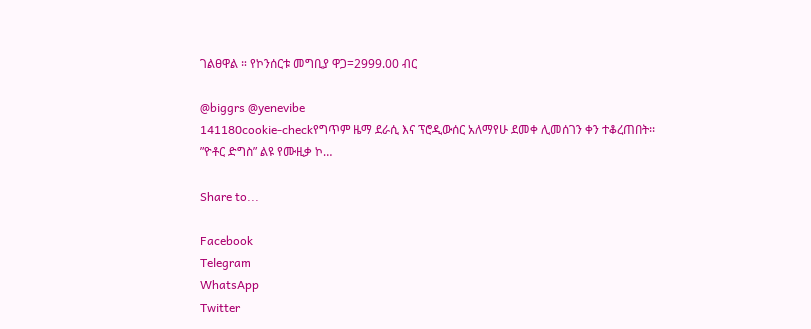ገልፀዋል ። የኮንሰርቱ መግቢያ ዋጋ=2999.00 ብር

@biggrs @yenevibe
141180cookie-checkየግጥም ዜማ ደራሲ እና ፕሮዲውሰር አለማየሁ ደመቀ ሊመሰገን ቀን ተቆረጠበት፡፡”ዮቶር ድግስ” ልዩ የሙዚቃ ኮ…

Share to...

Facebook
Telegram
WhatsApp
Twitter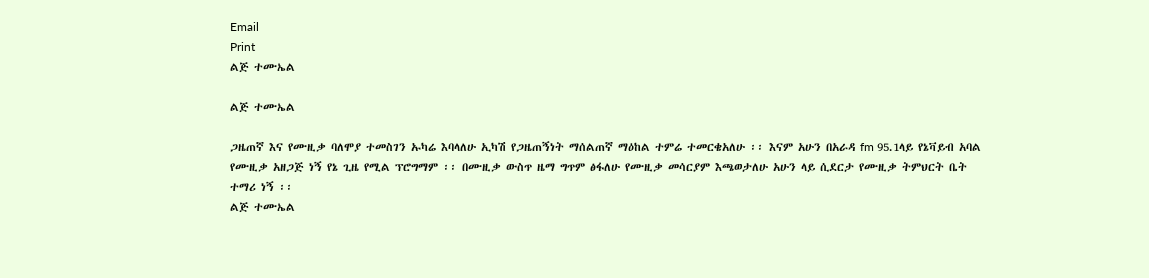Email
Print
ልጅ ተሙኤል

ልጅ ተሙኤል

ጋዜጠኛ እና የሙዚቃ ባለሞያ ተመስገን ኡካሬ እባላለሁ ኢካሽ የጋዜጠኝነት ማሰልጠኛ ማዕከል ተምሬ ተመርቄአለሁ ፡፡ እናም አሁን በአራዳ fm 95.1ላይ የኔቫይብ አባል የሙዚቃ አዘጋጅ ነኝ የኔ ጊዜ የሚል ፕሮግማም ፡፡ በሙዚቃ ውስጥ ዜማ ግጥም ፅፋለሁ የሙዚቃ መሳርያም እጫወታለሁ አሁን ላይ ሲደርታ የሙዚቃ ትምህርት ቤት ተማሪ ነኝ ፡፡
ልጅ ተሙኤል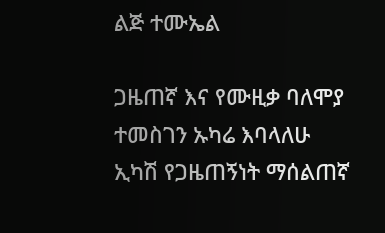ልጅ ተሙኤል

ጋዜጠኛ እና የሙዚቃ ባለሞያ ተመስገን ኡካሬ እባላለሁ ኢካሽ የጋዜጠኝነት ማሰልጠኛ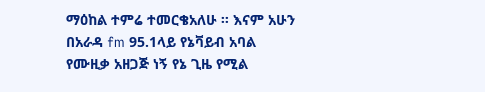ማዕከል ተምሬ ተመርቄአለሁ ፡፡ እናም አሁን በአራዳ fm 95.1ላይ የኔቫይብ አባል የሙዚቃ አዘጋጅ ነኝ የኔ ጊዜ የሚል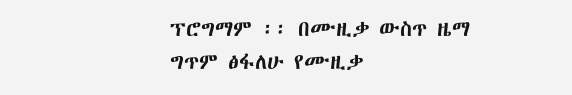ፕሮግማም ፡፡ በሙዚቃ ውስጥ ዜማ ግጥም ፅፋለሁ የሙዚቃ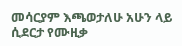መሳርያም እጫወታለሁ አሁን ላይ ሲደርታ የሙዚቃ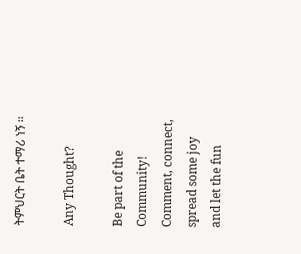ትምህርት ቤት ተማሪ ነኝ ፡፡

Any Thought?

Be part of the Community! Comment, connect, spread some joy and let the fun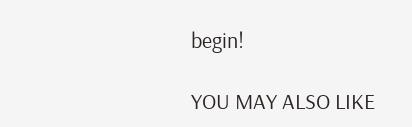begin!

YOU MAY ALSO LIKE